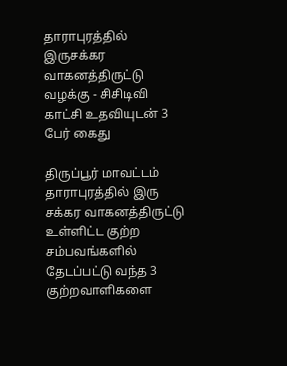தாராபுரத்தில் இருசக்கர வாகனத்திருட்டு வழக்கு - சிசிடிவி காட்சி உதவியுடன் 3 பேர் கைது

திருப்பூர் மாவட்டம் தாராபுரத்தில் இரு சக்கர வாகனத்திருட்டு உள்ளிட்ட குற்ற சம்பவங்களில் தேடப்பட்டு வந்த 3 குற்றவாளிகளை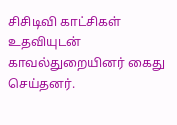சிசிடிவி காட்சிகள் உதவியுடன் காவல்துறையினர் கைது செய்தனர்.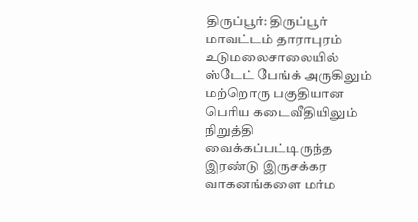திருப்பூர்: திருப்பூர் மாவட்டம் தாராபுரம் உடுமலைசாலையில் ஸ்டேட் பேங்க் அருகிலும் மற்றொரு பகுதியான பெரிய கடைவீதியிலும் நிறுத்தி வைக்கப்பட்டிருந்த இரண்டு இருசக்கர வாகனங்களை மர்ம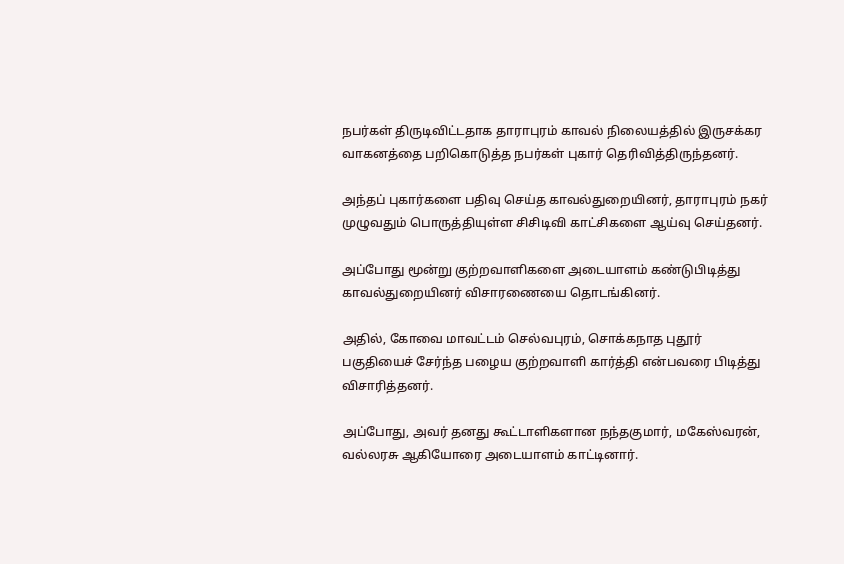நபர்கள் திருடிவிட்டதாக தாராபுரம் காவல் நிலையத்தில் இருசக்கர வாகனத்தை பறிகொடுத்த நபர்கள் புகார் தெரிவித்திருந்தனர்.

அந்தப் புகார்களை பதிவு செய்த காவல்துறையினர், தாராபுரம் நகர் முழுவதும் பொருத்தியுள்ள சிசிடிவி காட்சிகளை ஆய்வு செய்தனர்.

அப்போது மூன்று குற்றவாளிகளை அடையாளம் கண்டுபிடித்து காவல்துறையினர் விசாரணையை தொடங்கினர்.

அதில், கோவை மாவட்டம் செல்வபுரம், சொக்கநாத புதூர் பகுதியைச் சேர்ந்த பழைய குற்றவாளி கார்த்தி என்பவரை பிடித்து விசாரித்தனர்.

அப்போது, அவர் தனது கூட்டாளிகளான நந்தகுமார், மகேஸ்வரன், வல்லரசு ஆகியோரை அடையாளம் காட்டினார்.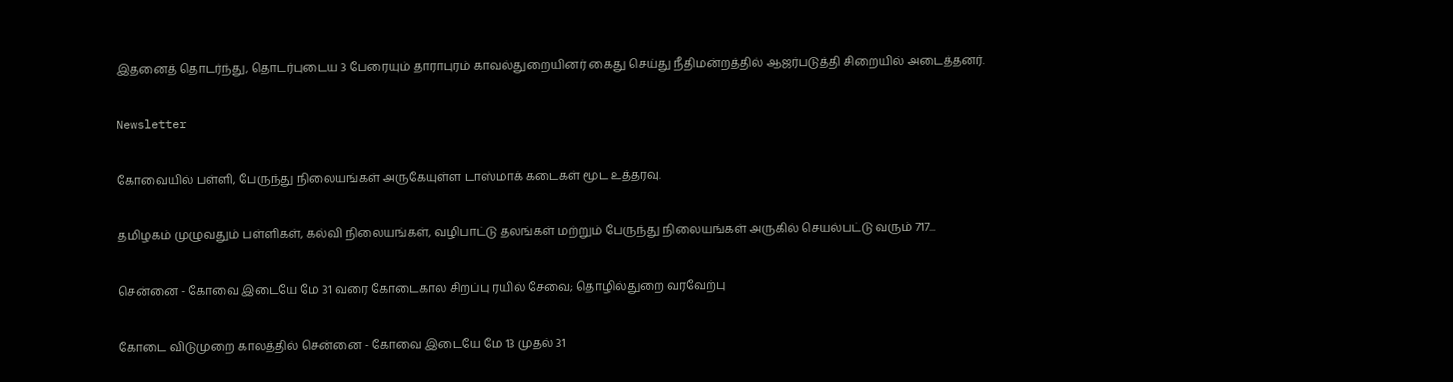இதனைத் தொடர்ந்து, தொடர்புடைய 3 பேரையும் தாராபுரம் காவல்துறையினர் கைது செய்து நீதிமன்றத்தில் ஆஜர்படுத்தி சிறையில் அடைத்தனர்.

Newsletter

கோவையில் பள்ளி, பேருந்து நிலையங்கள் அருகேயுள்ள டாஸ்மாக் கடைகள் மூட உத்தரவு.

தமிழகம் முழுவதும் பள்ளிகள், கல்வி நிலையங்கள், வழிபாட்டு தலங்கள் மற்றும் பேருந்து நிலையங்கள் அருகில் செயல்பட்டு வரும் 717...

சென்னை - கோவை இடையே மே 31 வரை கோடைகால சிறப்பு ரயில் சேவை; தொழில்துறை வரவேற்பு

கோடை விடுமுறை காலத்தில் சென்னை - கோவை இடையே மே 13 முதல் 31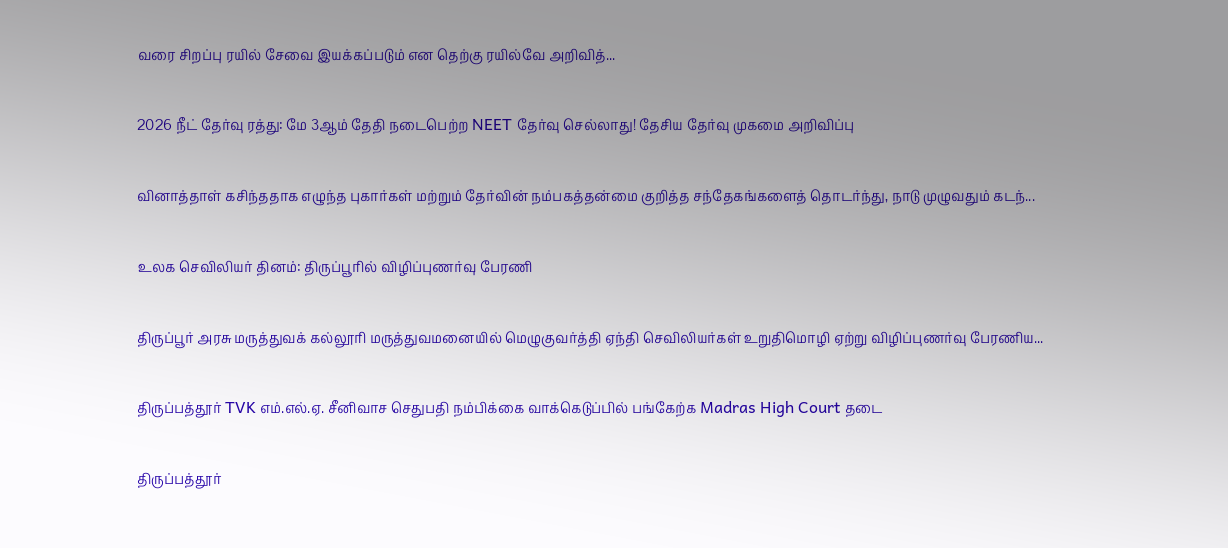வரை சிறப்பு ரயில் சேவை இயக்கப்படும் என தெற்கு ரயில்வே அறிவித்...

2026 நீட் தேர்வு ரத்து: மே 3ஆம் தேதி நடைபெற்ற NEET தேர்வு செல்லாது! தேசிய தேர்வு முகமை அறிவிப்பு

வினாத்தாள் கசிந்ததாக எழுந்த புகார்கள் மற்றும் தேர்வின் நம்பகத்தன்மை குறித்த சந்தேகங்களைத் தொடர்ந்து, நாடு முழுவதும் கடந்...

உலக செவிலியர் தினம்: திருப்பூரில் விழிப்புணர்வு பேரணி

திருப்பூர் அரசு மருத்துவக் கல்லூரி மருத்துவமனையில் மெழுகுவர்த்தி ஏந்தி செவிலியர்கள் உறுதிமொழி ஏற்று விழிப்புணர்வு பேரணிய...

திருப்பத்தூர் TVK எம்.எல்.ஏ. சீனிவாச செதுபதி நம்பிக்கை வாக்கெடுப்பில் பங்கேற்க Madras High Court தடை

திருப்பத்தூர்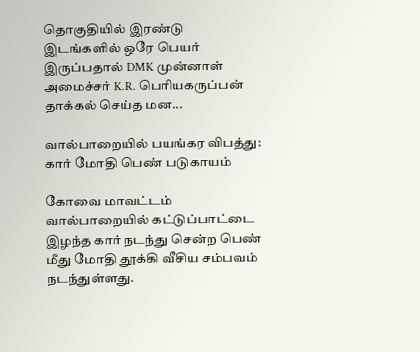தொகுதியில் இரண்டு இடங்களில் ஒரே பெயர் இருப்பதால் DMK முன்னாள் அமைச்சர் K.R. பெரியகருப்பன் தாக்கல் செய்த மன...

வால்பாறையில் பயங்கர விபத்து: கார் மோதி பெண் படுகாயம்

கோவை மாவட்டம் வால்பாறையில் கட்டுப்பாட்டை இழந்த கார் நடந்து சென்ற பெண் மீது மோதி தூக்கி வீசிய சம்பவம் நடந்துள்ளது.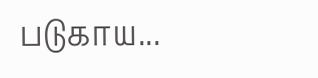படுகாய...